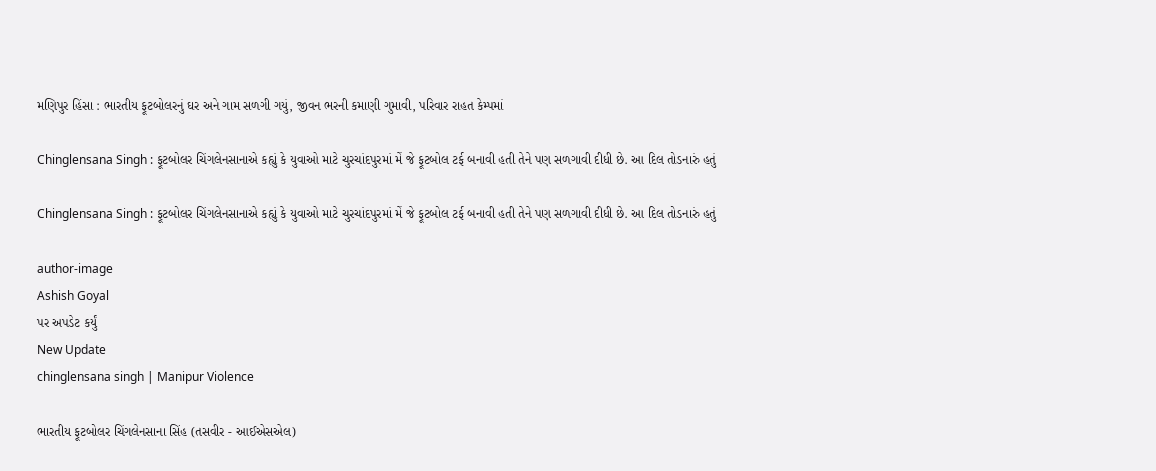મણિપુર હિંસા : ભારતીય ફૂટબોલરનું ઘર અને ગામ સળગી ગયું, જીવન ભરની કમાણી ગુમાવી, પરિવાર રાહત કેમ્પમાં

Chinglensana Singh : ફૂટબોલર ચિંગલેનસાનાએ કહ્યું કે યુવાઓ માટે ચુરચાંદપુરમાં મેં જે ફૂટબોલ ટર્ફ બનાવી હતી તેને પણ સળગાવી દીધી છે. આ દિલ તોડનારું હતું

Chinglensana Singh : ફૂટબોલર ચિંગલેનસાનાએ કહ્યું કે યુવાઓ માટે ચુરચાંદપુરમાં મેં જે ફૂટબોલ ટર્ફ બનાવી હતી તેને પણ સળગાવી દીધી છે. આ દિલ તોડનારું હતું

author-image
Ashish Goyal
પર અપડેટ કર્યું
New Update
chinglensana singh | Manipur Violence

ભારતીય ફૂટબોલર ચિંગલેનસાના સિંહ (તસવીર - આઈએસએલ)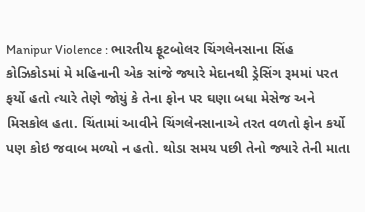Manipur Violence : ભારતીય ફૂટબોલર ચિંગલેનસાના સિંહ કોઝિકોડમાં મે મહિનાની એક સાંજે જ્યારે મેદાનથી ડ્રેસિંગ રૂમમાં પરત ફર્યો હતો ત્યારે તેણે જોયું કે તેના ફોન પર ઘણા બધા મેસેજ અને મિસકોલ હતા. ચિંતામાં આવીને ચિંગલેનસાનાએ તરત વળતો ફોન કર્યો પણ કોઇ જવાબ મળ્યો ન હતો. થોડા સમય પછી તેનો જ્યારે તેની માતા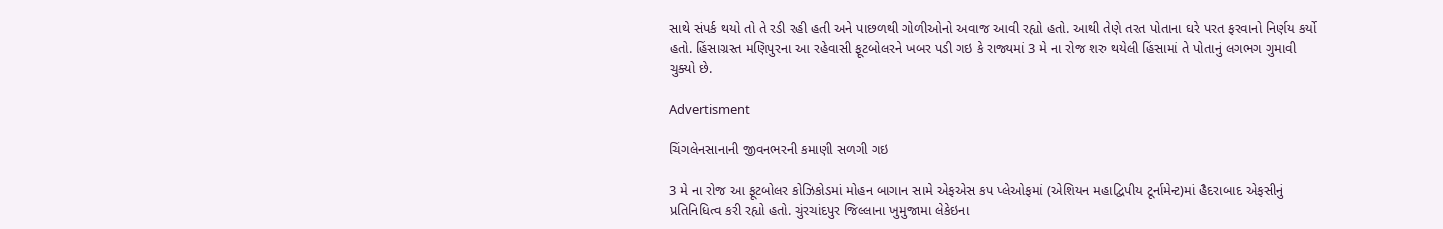સાથે સંપર્ક થયો તો તે રડી રહી હતી અને પાછળથી ગોળીઓનો અવાજ આવી રહ્યો હતો. આથી તેણે તરત પોતાના ઘરે પરત ફરવાનો નિર્ણય કર્યો હતો. હિંસાગ્રસ્ત મણિપુરના આ રહેવાસી ફૂટબોલરને ખબર પડી ગઇ કે રાજ્યમાં 3 મે ના રોજ શરુ થયેલી હિંસામાં તે પોતાનું લગભગ ગુમાવી ચુક્યો છે.

Advertisment

ચિંગલેનસાનાની જીવનભરની કમાણી સળગી ગઇ

3 મે ના રોજ આ ફૂટબોલર કોઝિકોડમાં મોહન બાગાન સામે એફએસ કપ પ્લેઓફમાં (એશિયન મહાદ્વિપીય ટૂર્નામેન્ટ)માં હૈદરાબાદ એફસીનું પ્રતિનિધિત્વ કરી રહ્યો હતો. ચુંરચાંદપુર જિલ્લાના ખુમુજામા લેકેઇના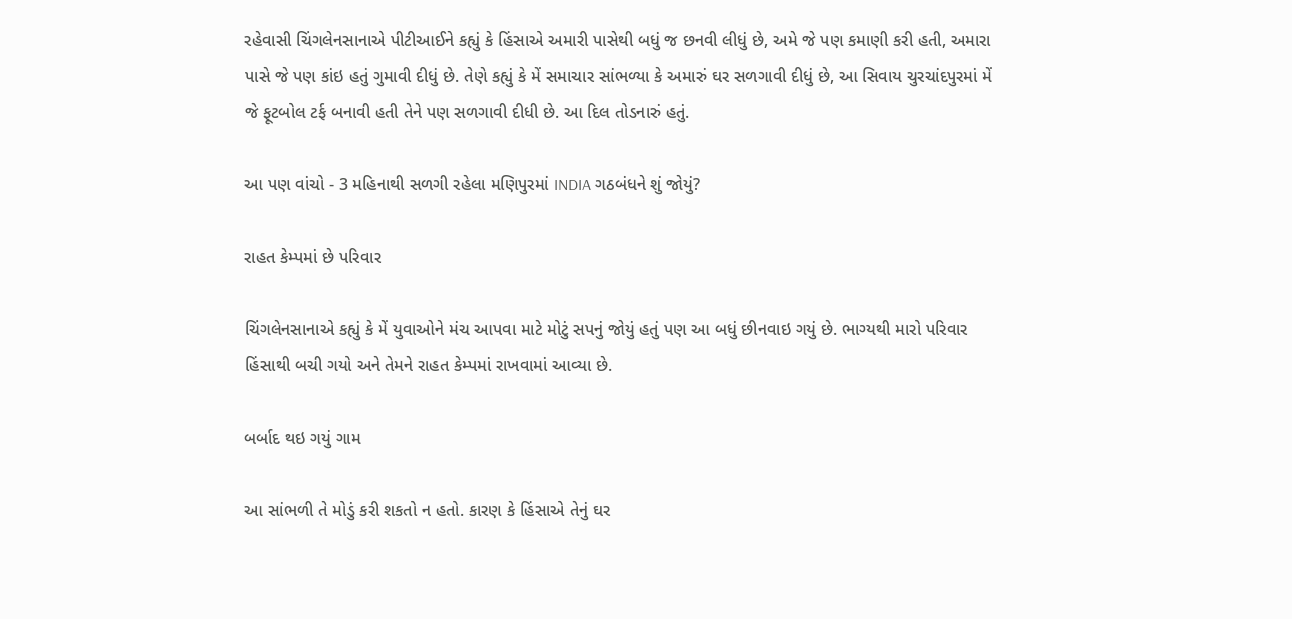રહેવાસી ચિંગલેનસાનાએ પીટીઆઈને કહ્યું કે હિંસાએ અમારી પાસેથી બધું જ છનવી લીધું છે, અમે જે પણ કમાણી કરી હતી, અમારા પાસે જે પણ કાંઇ હતું ગુમાવી દીધું છે. તેણે કહ્યું કે મેં સમાચાર સાંભળ્યા કે અમારું ઘર સળગાવી દીધું છે, આ સિવાય ચુરચાંદપુરમાં મેં જે ફૂટબોલ ટર્ફ બનાવી હતી તેને પણ સળગાવી દીધી છે. આ દિલ તોડનારું હતું.

આ પણ વાંચો - 3 મહિનાથી સળગી રહેલા મણિપુરમાં INDIA ગઠબંધને શું જોયું?

રાહત કેમ્પમાં છે પરિવાર

ચિંગલેનસાનાએ કહ્યું કે મેં યુવાઓને મંચ આપવા માટે મોટું સપનું જોયું હતું પણ આ બધું છીનવાઇ ગયું છે. ભાગ્યથી મારો પરિવાર હિંસાથી બચી ગયો અને તેમને રાહત કેમ્પમાં રાખવામાં આવ્યા છે.

બર્બાદ થઇ ગયું ગામ

આ સાંભળી તે મોડું કરી શકતો ન હતો. કારણ કે હિંસાએ તેનું ઘર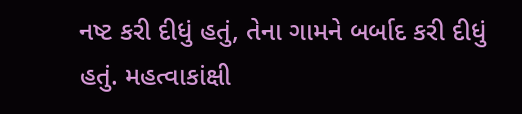નષ્ટ કરી દીધું હતું, તેના ગામને બર્બાદ કરી દીધું હતું. મહત્વાકાંક્ષી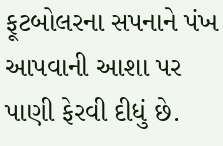ફૂટબોલરના સપનાને પંખ આપવાની આશા પર પાણી ફેરવી દીધું છે.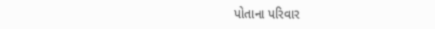પોતાના પરિવાર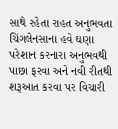સાથે રહેતા રાહત અનુભવતા ચિંગલેનસાના હવે ઘણા પરેશાન કરનારા અનુભવથી પાછા ફરવા અને નવી રીતથી શરૂઆત કરવા પર વિચારી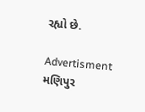રહ્યો છે.

Advertisment
મણિપુર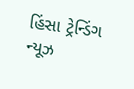હિંસા ટ્રેન્ડિંગ ન્યૂઝ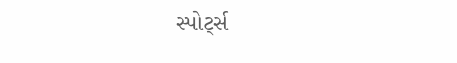સ્પોર્ટ્સ